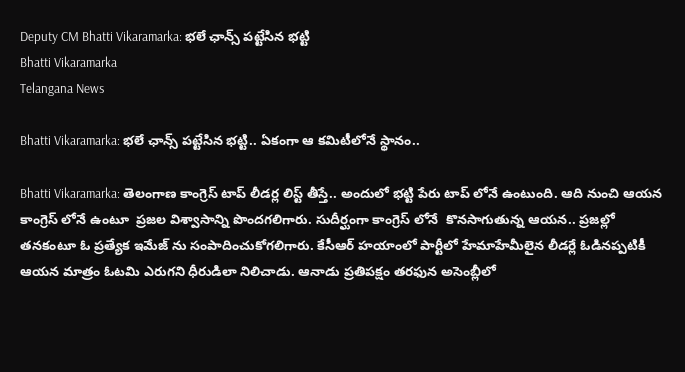Deputy CM Bhatti Vikaramarka: భలే ఛాన్స్ పట్టేసిన భట్టి
Bhatti Vikaramarka
Telangana News

Bhatti Vikaramarka: భలే ఛాన్స్ పట్టేసిన భట్టి.. ఏకంగా ఆ కమిటీలోనే స్థానం..

Bhatti Vikaramarka: తెలంగాణ కాంగ్రెస్ టాప్ లీడర్ల లిస్ట్ తీస్తే.. అందులో భట్టి పేరు టాప్ లోనే ఉంటుంది. ఆది నుంచి ఆయన కాంగ్రెస్ లోనే ఉంటూ  ప్రజల విశ్వాసాన్ని పొందగలిగారు. సుదీర్ఘంగా కాంగ్రెస్ లోనే  కొనసాగుతున్న ఆయన.. ప్రజల్లో తనకంటూ ఓ ప్రత్యేక ఇమేజ్ ను సంపాదించుకోగలిగారు. కేసీఆర్ హయాంలో పార్టీలో హేమాహేమీలైన లీడర్లే ఓడినప్పటికీ ఆయన మాత్రం ఓటమి ఎరుగని ధీరుడిలా నిలిచాడు. ఆనాడు ప్రతిపక్షం తరఫున అసెంబ్లీలో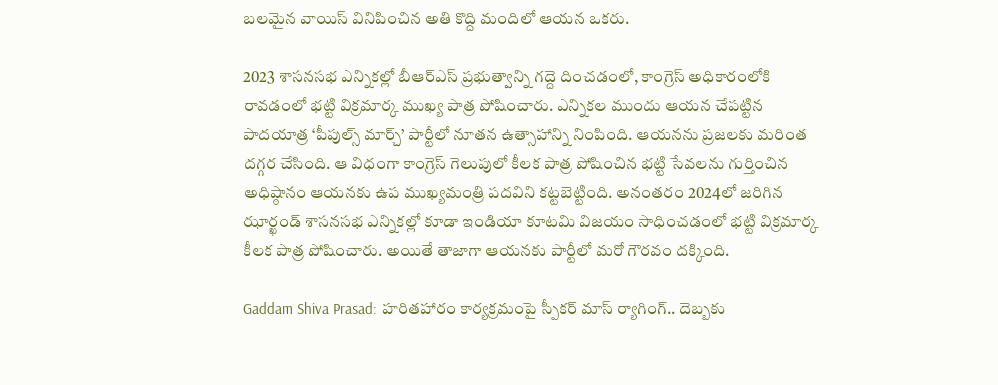బలమైన వాయిస్ వినిపించిన అతి కొద్ది మందిలో ఆయన ఒకరు.

2023 శాసనసభ ఎన్నికల్లో బీఆర్ఎస్ ప్రభుత్వాన్ని గద్దె దించడంలో, కాంగ్రెస్ అధికారంలోకి రావడంలో భట్టి విక్రమార్క ముఖ్య పాత్ర పోషించారు. ఎన్నికల ముందు ఆయన చేపట్టిన పాదయాత్ర ‘పీపుల్స్ మార్చ్’ పార్టీలో నూతన ఉత్సాహాన్ని నింపింది. ఆయనను ప్రజలకు మరింత దగ్గర చేసింది. ఆ విధంగా కాంగ్రెస్ గెలుపులో కీలక పాత్ర పోషించిన భట్టి సేవలను గుర్తించిన అధిష్ఠానం ఆయనకు ఉప ముఖ్యమంత్రి పదవిని కట్టబెట్టింది. అనంతరం 2024లో జరిగిన ఝార్ఖండ్ శాసనసభ ఎన్నికల్లో కూడా ఇండియా కూటమి విజయం సాధించడంలో భట్టి విక్రమార్క కీలక పాత్ర పోషించారు. అయితే తాజాగా ఆయనకు పార్టీలో మరో గౌరవం దక్కింది.

Gaddam Shiva Prasad: హరితహారం కార్యక్రమంపై స్పీకర్ మాస్ ర్యాగింగ్.. దెబ్బకు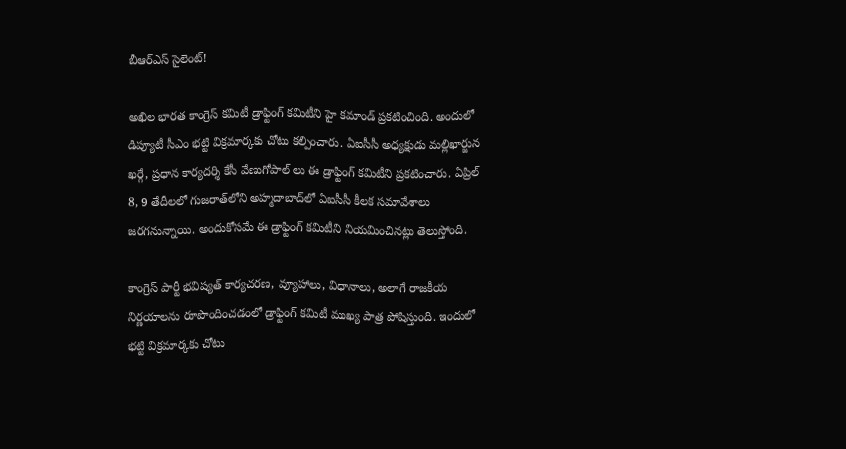బీఆర్ఎస్ సైలెంట్!

అఖిల భారత కాంగ్రెస్ కమిటీ డ్రాఫ్టింగ్ కమిటీని హై కమాండ్ ప్రకటించింది. అందులో డిప్యూటీ సీఎం భట్టి విక్రమార్కకు చోటు కల్పించారు. ఏఐసీసీ అధ్యక్షుడు మల్లిఖార్జున ఖర్గే, ప్రధాన కార్యదర్శి కేసీ వేణుగోపాల్ లు ఈ డ్రాఫ్టింగ్ కమిటీని ప్రకటించారు. ఏప్రిల్ 8, 9 తేదీలలో గుజరాత్‌లోని అహ్మదాబాద్‌లో ఏఐసీసీ కీలక సమావేశాలు జరగనున్నాయి. అందుకోసమే ఈ డ్రాఫ్టింగ్ కమిటీని నియమించినట్లు తెలుస్తోంది.

కాంగ్రెస్ పార్టీ భవిష్యత్ కార్యచరణ, వ్యూహాలు, విధానాలు, అలాగే రాజకీయ నిర్ణయాలను రూపొందించడంలో డ్రాఫ్టింగ్ కమిటీ ముఖ్య పాత్ర పోషిస్తుంది. ఇందులో భట్టి విక్రమార్కకు చోటు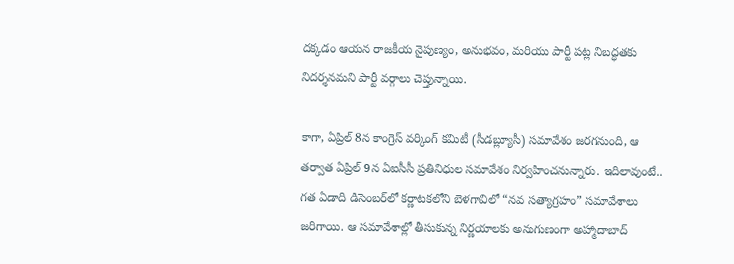దక్కడం ఆయన రాజకీయ నైపుణ్యం, అనుభవం, మరియు పార్టీ పట్ల నిబద్ధతకు నిదర్శనమని పార్టీ వర్గాలు చెప్తున్నాయి.

కాగా, ఏప్రిల్ 8న కాంగ్రెస్ వర్కింగ్ కమిటీ (సీడబ్ల్యూసీ) సమావేశం జరగనుంది, ఆ తర్వాత ఏప్రిల్ 9న ఏఐసీసీ ప్రతినిధుల సమావేశం నిర్వహించనున్నారు. ఇదిలావుంటే.. గత ఏడాది డిసెంబర్‌లో కర్ణాటకలోని బెళగావిలో “నవ సత్యాగ్రహం” సమావేశాలు జరిగాయి. ఆ సమావేశాల్లో తీసుకున్న నిర్ణయాలకు అనుగుణంగా అహ్మాదాబాద్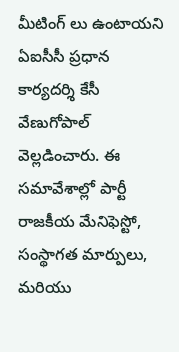మీటింగ్ లు ఉంటాయని ఏఐసీసీ ప్రధాన కార్యదర్శి కేసీ వేణుగోపాల్ వెల్లడించారు. ఈ సమావేశాల్లో పార్టీ రాజకీయ మేనిఫెస్టో, సంస్థాగత మార్పులు, మరియు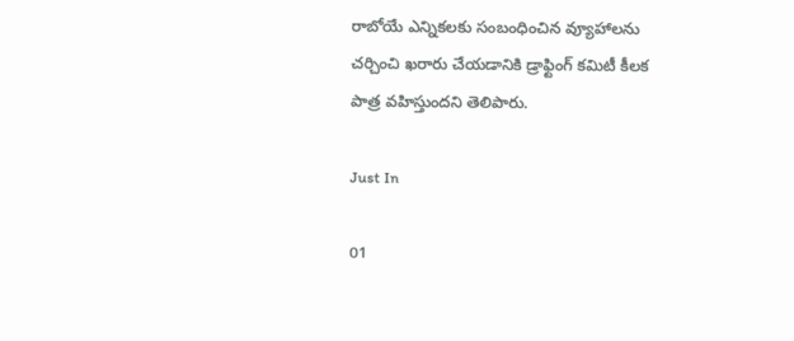రాబోయే ఎన్నికలకు సంబంధించిన వ్యూహాలను చర్చించి ఖరారు చేయడానికి డ్రాఫ్టింగ్ కమిటీ కీలక పాత్ర వహిస్తుందని తెలిపారు.

Just In

01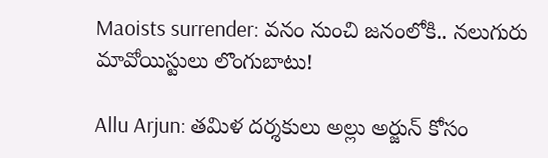Maoists surrender: వనం నుంచి జనంలోకి.. నలుగురు మావోయిస్టులు లొంగుబాటు!

Allu Arjun: తమిళ దర్శకులు అల్లు అర్జున్ కోసం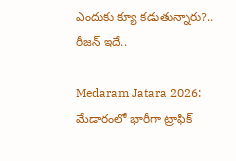ఎందుకు క్యూ కడుతున్నారు?.. రీజన్ ఇదే..

Medaram Jatara 2026: మేడారంలో భారీగా ట్రాఫిక్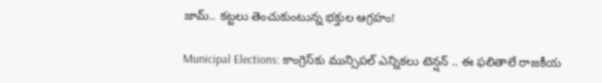జామ్.. కట్టలు తెంచుకుంటున్న భక్తుల ఆగ్రహం!

Municipal Elections: కాంగ్రెస్‌కు మున్సిపల్ ఎన్నికలు టెన్షన్ .. ఈ ఫలితాలే రాజకీయ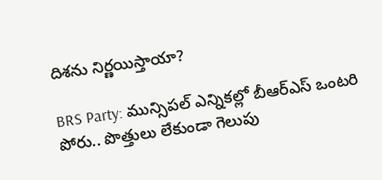దిశను నిర్ణయిస్తాయా?

BRS Party: మున్సిపల్ ఎన్నికల్లో బీఆర్ఎస్ ఒంటరి పోరు.. పొత్తులు లేకుండా గెలుపు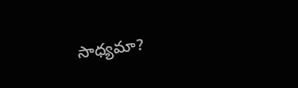సాధ్యమా?